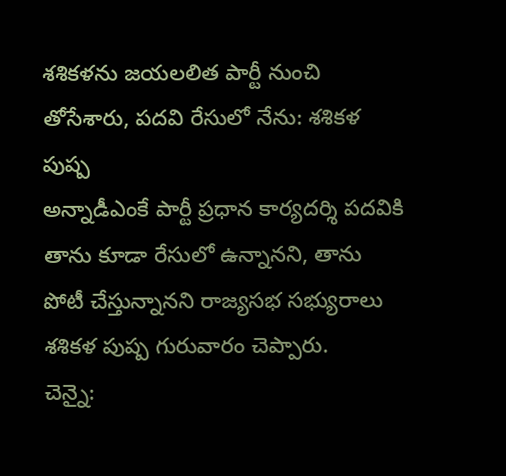శశికళను జయలలిత పార్టీ నుంచి తోసేశారు, పదవి రేసులో నేను: శశికళ పుష్ప
అన్నాడీఎంకే పార్టీ ప్రధాన కార్యదర్శి పదవికి తాను కూడా రేసులో ఉన్నానని, తాను పోటీ చేస్తున్నానని రాజ్యసభ సభ్యురాలు శశికళ పుష్ప గురువారం చెప్పారు.
చెన్నై: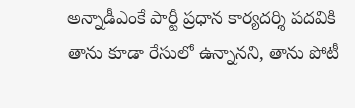అన్నాడీఎంకే పార్టీ ప్రధాన కార్యదర్శి పదవికి తాను కూడా రేసులో ఉన్నానని, తాను పోటీ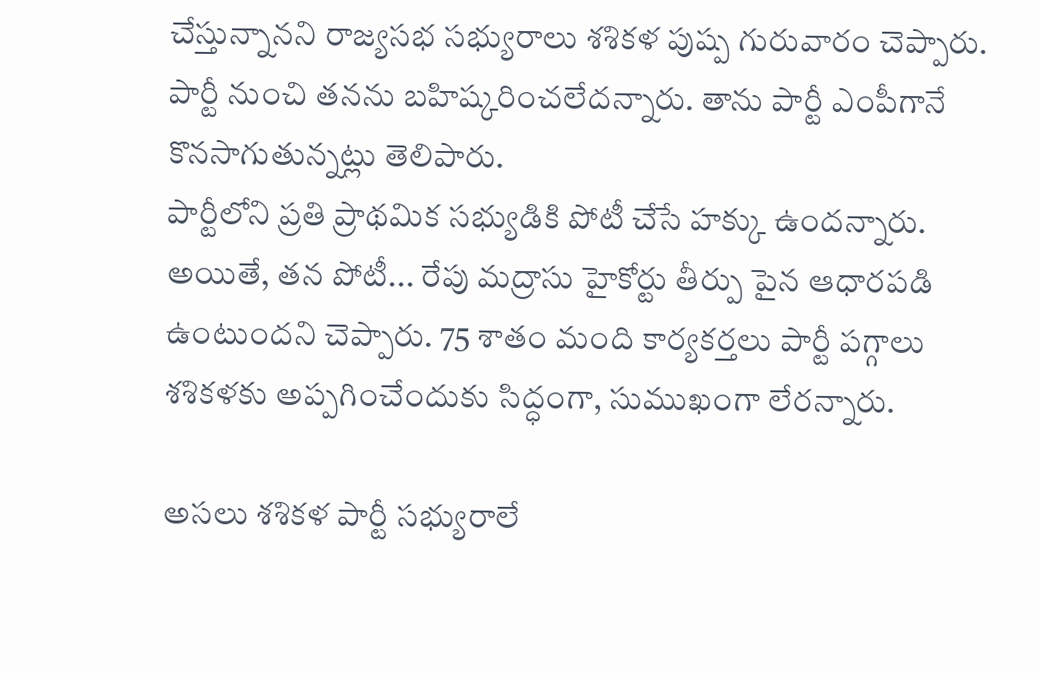చేస్తున్నానని రాజ్యసభ సభ్యురాలు శశికళ పుష్ప గురువారం చెప్పారు. పార్టీ నుంచి తనను బహిష్కరించలేదన్నారు. తాను పార్టీ ఎంపీగానే కొనసాగుతున్నట్లు తెలిపారు.
పార్టీలోని ప్రతి ప్రాథమిక సభ్యుడికి పోటీ చేసే హక్కు ఉందన్నారు. అయితే, తన పోటీ... రేపు మద్రాసు హైకోర్టు తీర్పు పైన ఆధారపడి ఉంటుందని చెప్పారు. 75 శాతం మంది కార్యకర్తలు పార్టీ పగ్గాలు శశికళకు అప్పగించేందుకు సిద్ధంగా, సుముఖంగా లేరన్నారు.

అసలు శశికళ పార్టీ సభ్యురాలే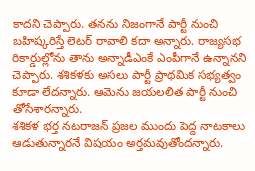కాదని చెప్పారు. తనను నిజంగానే పార్టీ నుంచి బహిష్కరిస్తే లెటర్ రావాలి కదా అన్నారు. రాజ్యసభ రికార్డుల్లోను తాను అన్నాడీఎంకే ఎంపీగానే ఉన్నానని చెప్పారు. శశికళకు అసలు పార్టీ ప్రాథమిక సభ్యత్వం కూడా లేదన్నారు. ఆమెను జయలలిత పార్టీ నుంచి తోసేశారన్నారు.
శశికళ భర్త నటరాజన్ ప్రజల ముందు పెద్ద నాటకాలు ఆడుతున్నారనే విషయం అర్తమవుతోందన్నారు.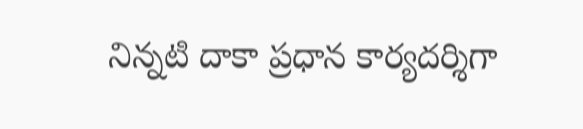నిన్నటి దాకా ప్రధాన కార్యదర్శిగా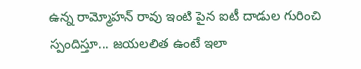ఉన్న రామ్మోహన్ రావు ఇంటి పైన ఐటీ దాడుల గురించి స్పందిస్తూ... జయలలిత ఉంటే ఇలా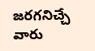జరగనిచ్చే వారు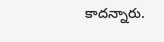కాదన్నారు.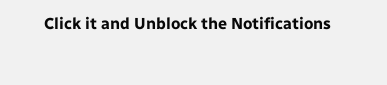Click it and Unblock the Notifications